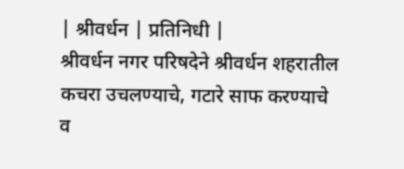| श्रीवर्धन | प्रतिनिधी |
श्रीवर्धन नगर परिषदेने श्रीवर्धन शहरातील कचरा उचलण्याचे, गटारे साफ करण्याचे व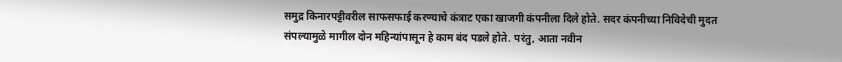समुद्र किनारपट्टीवरील साफसफाई करण्याचे कंत्राट एका खाजगी कंपनीला दिले होते. सदर कंपनीच्या निविदेची मुदत संपल्यामुळे मागील दोन महिन्यांपासून हे काम बंद पडले होते. परंतु, आता नवीन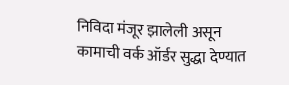निविदा मंजूर झालेली असून कामाची वर्क ऑर्डर सुद्धा देण्यात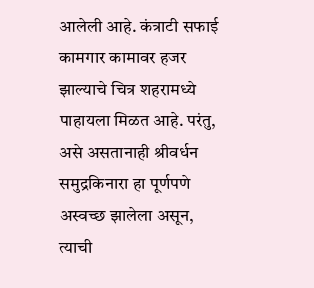आलेली आहे. कंत्राटी सफाई कामगार कामावर हजर झाल्याचे चित्र शहरामध्ये पाहायला मिळत आहे. परंतु, असे असतानाही श्रीवर्धन समुद्रकिनारा हा पूर्णपणे अस्वच्छ झालेला असून, त्याची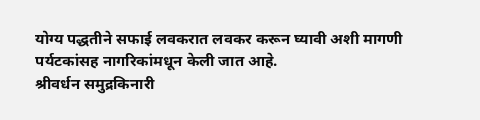योग्य पद्धतीने सफाई लवकरात लवकर करून घ्यावी अशी मागणी पर्यटकांसह नागरिकांमधून केली जात आहे.
श्रीवर्धन समुद्रकिनारी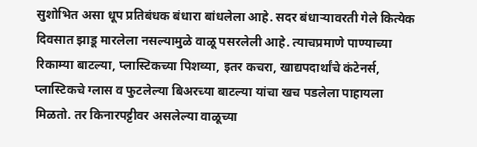सुशोभित असा धूप प्रतिबंधक बंधारा बांधलेला आहे. सदर बंधाऱ्यावरती गेले कित्येक दिवसात झाडू मारलेला नसल्यामुळे वाळू पसरलेली आहे. त्याचप्रमाणे पाण्याच्या रिकाम्या बाटल्या, प्लास्टिकच्या पिशव्या, इतर कचरा, खाद्यपदार्थांचे कंटेनर्स, प्लास्टिकचे ग्लास व फुटलेल्या बिअरच्या बाटल्या यांचा खच पडलेला पाहायला मिळतो. तर किनारपट्टीवर असलेल्या वाळूच्या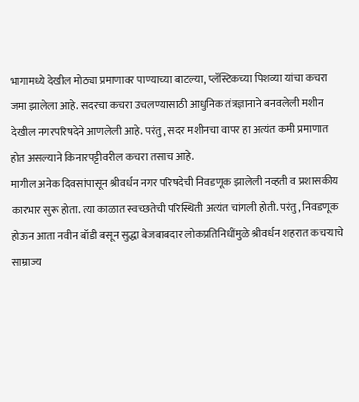भागामध्ये देखील मोठ्या प्रमाणावर पाण्याच्या बाटल्या, प्लॅस्टिकच्या पिशव्या यांचा कचरा जमा झालेला आहे. सदरचा कचरा उचलण्यासाठी आधुनिक तंत्रज्ञानाने बनवलेली मशीन देखील नगरपरिषदेने आणलेली आहे. परंतु, सदर मशीनचा वापर हा अत्यंत कमी प्रमाणात होत असल्याने किनारपट्टीवरील कचरा तसाच आहे.
मागील अनेक दिवसांपासून श्रीवर्धन नगर परिषदेची निवडणूक झालेली नव्हती व प्रशासकीय कारभार सुरू होता. त्या काळात स्वच्छतेची परिस्थिती अत्यंत चांगली होती. परंतु, निवडणूक होऊन आता नवीन बॉडी बसून सुद्धा बेजबाबदार लोकप्रतिनिधींमुळे श्रीवर्धन शहरात कचऱ्याचे साम्राज्य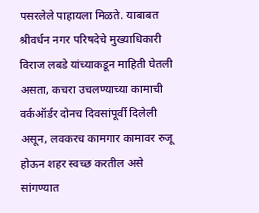पसरलेले पाहायला मिळते. याबाबत श्रीवर्धन नगर परिषदेचे मुख्याधिकारी विराज लबडे यांच्याकडून माहिती घेतली असता, कचरा उचलण्याच्या कामाची वर्कऑर्डर दोनच दिवसांपूर्वी दिलेली असून, लवकरच कामगार कामावर रुजू होऊन शहर स्वच्छ करतील असे सांगण्यात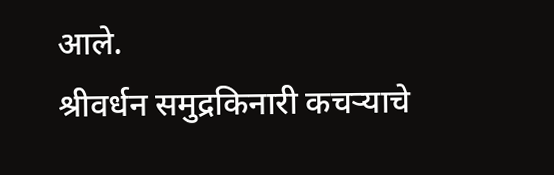आले.
श्रीवर्धन समुद्रकिनारी कचऱ्याचे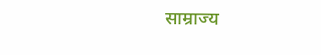साम्राज्य